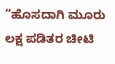“ಹೊಸದಾಗಿ ಮೂರು ಲಕ್ಷ ಪಡಿತರ ಚೀಟಿ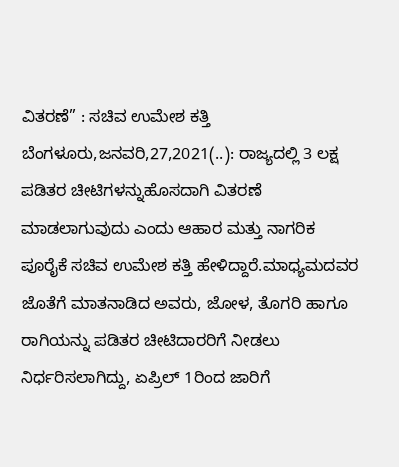ವಿತರಣೆ” : ಸಚಿವ ಉಮೇಶ ಕತ್ತಿ ಬೆಂಗಳೂರು,ಜನವರಿ,27,2021(..): ರಾಜ್ಯದಲ್ಲಿ 3 ಲಕ್ಷ ಪಡಿತರ ಚೀಟಿಗಳನ್ನುಹೊಸದಾಗಿ ವಿತರಣೆ ಮಾಡಲಾಗುವುದು ಎಂದು ಆಹಾರ ಮತ್ತು ನಾಗರಿಕ ಪೂರೈಕೆ ಸಚಿವ ಉಮೇಶ ಕತ್ತಿ ಹೇಳಿದ್ದಾರೆ.ಮಾಧ್ಯಮದವರ ಜೊತೆಗೆ ಮಾತನಾಡಿದ ಅವರು, ಜೋಳ, ತೊಗರಿ ಹಾಗೂ ರಾಗಿಯನ್ನು ಪಡಿತರ ಚೀಟಿದಾರರಿಗೆ ನೀಡಲು ನಿರ್ಧರಿಸಲಾಗಿದ್ದು, ಏಪ್ರಿಲ್ 1ರಿಂದ ಜಾರಿಗೆ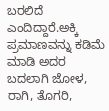ಬರಲಿದೆ ಎಂದಿದ್ದಾರೆ.ಅಕ್ಕಿ ಪ್ರಮಾಣವನ್ನು ಕಡಿಮೆ ಮಾಡಿ ಅದರ ಬದಲಾಗಿ ಜೋಳ, ರಾಗಿ, ತೊಗರಿ,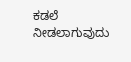ಕಡಲೆ ನೀಡಲಾಗುವುದು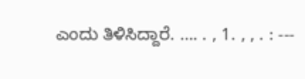ಎಂದು ತಿಳಿಸಿದ್ದಾರೆ. …. . , 1. , , . : ---